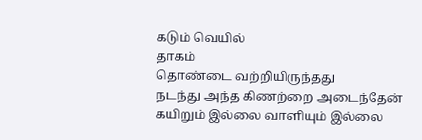கடும் வெயில்
தாகம்
தொண்டை வற்றியிருந்தது
நடந்து அந்த கிணற்றை அடைந்தேன்
கயிறும் இல்லை வாளியும் இல்லை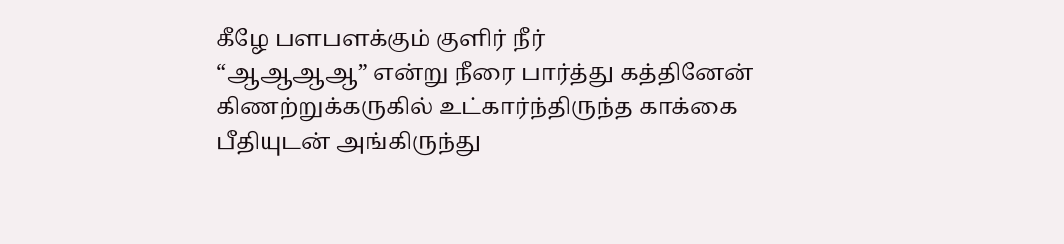கீழே பளபளக்கும் குளிர் நீர்
“ஆஆஆஆ” என்று நீரை பார்த்து கத்தினேன்
கிணற்றுக்கருகில் உட்கார்ந்திருந்த காக்கை
பீதியுடன் அங்கிருந்து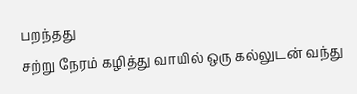பறந்தது
சற்று நேரம் கழித்து வாயில் ஒரு கல்லுடன் வந்து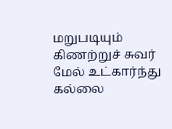மறுபடியும் கிணற்றுச் சுவர் மேல் உட்கார்ந்து
கல்லை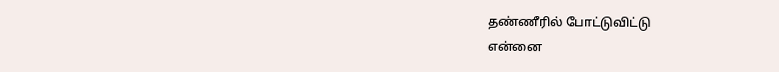தண்ணீரில் போட்டுவிட்டு
என்னை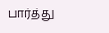பார்த்து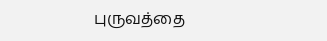புருவத்தை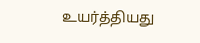உயர்த்தியது